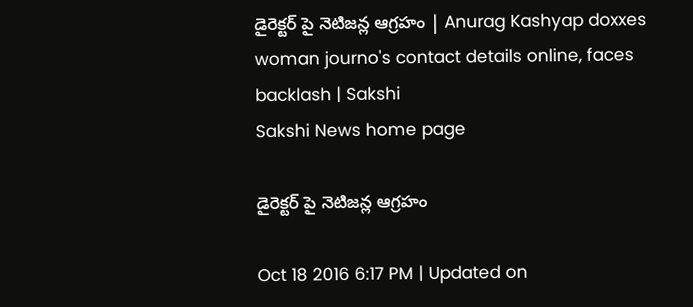డైరెక్టర్ పై నెటిజన్ల ఆగ్రహం | Anurag Kashyap doxxes woman journo's contact details online, faces backlash | Sakshi
Sakshi News home page

డైరెక్టర్ పై నెటిజన్ల ఆగ్రహం

Oct 18 2016 6:17 PM | Updated on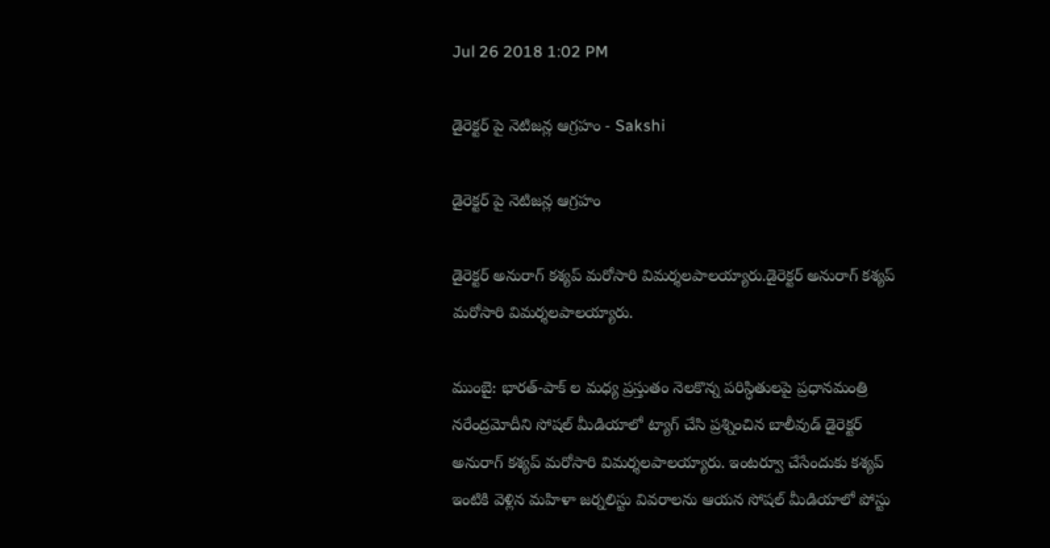Jul 26 2018 1:02 PM

డైరెక్టర్ పై నెటిజన్ల ఆగ్రహం - Sakshi

డైరెక్టర్ పై నెటిజన్ల ఆగ్రహం

డైరెక్టర్ అనురాగ్ కశ్యప్ మరోసారి విమర్శలపాలయ్యారు.డైరెక్టర్ అనురాగ్ కశ్యప్ మరోసారి విమర్శలపాలయ్యారు.

ముంబై: భారత్-పాక్ ల మధ్య ప్రస్తుతం నెలకొన్న పరిస్ధితులపై ప్రధానమంత్రి నరేంద్రమోదీని సోషల్ మీడియాలో ట్యాగ్ చేసి ప్రశ్నించిన బాలీవుడ్ డైరెక్టర్ అనురాగ్ కశ్యప్ మరోసారి విమర్శలపాలయ్యారు. ఇంటర్వూ చేసేందుకు కశ్యప్ ఇంటికి వెళ్లిన మహిళా జర్నలిస్టు వివరాలను ఆయన సోషల్ మీడియాలో పోస్టు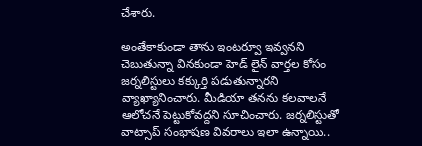చేశారు.

అంతేకాకుండా తాను ఇంటర్వూ ఇవ్వనని చెబుతున్నా వినకుండా హెడ్ లైన్ వార్తల కోసం జర్నలిస్టులు కక్కుర్తి పడుతున్నారని వ్యాఖ్యానించారు. మీడియా తనను కలవాలనే ఆలోచనే పెట్టుకోవద్దని సూచించారు. జర్నలిస్టుతో వాట్సాప్ సంభాషణ వివరాలు ఇలా ఉన్నాయి..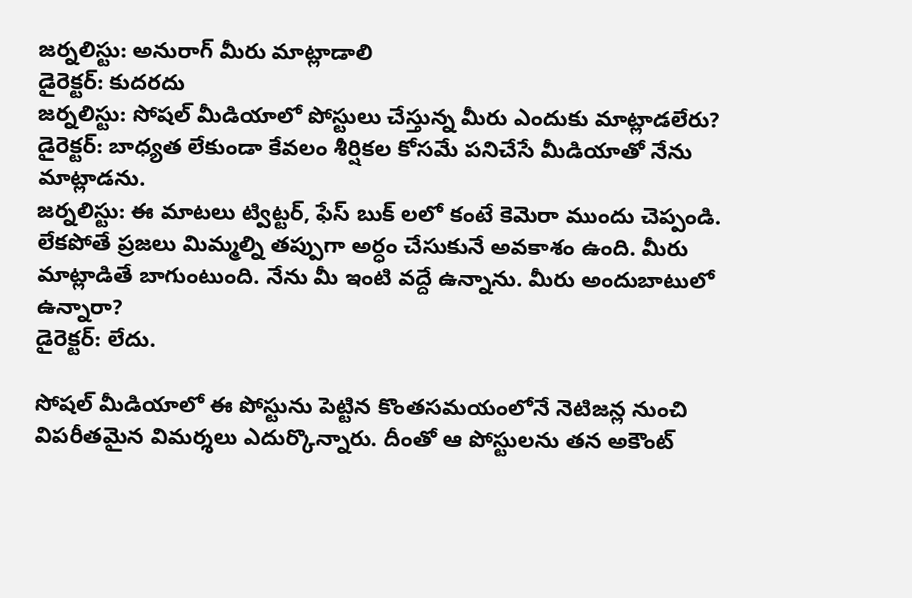జర్నలిస్టు: అనురాగ్ మీరు మాట్లాడాలి
డైరెక్టర్: కుదరదు
జర్నలిస్టు: సోషల్ మీడియాలో పోస్టులు చేస్తున్న మీరు ఎందుకు మాట్లాడలేరు?
డైరెక్టర్: బాధ్యత లేకుండా కేవలం శీర్షికల కోసమే పనిచేసే మీడియాతో నేను మాట్లాడను.
జర్నలిస్టు: ఈ మాటలు ట్విట్టర్, ఫేస్ బుక్ లలో కంటే కెమెరా ముందు చెప్పండి. లేకపోతే ప్రజలు మిమ్మల్ని తప్పుగా అర్ధం చేసుకునే అవకాశం ఉంది. మీరు మాట్లాడితే బాగుంటుంది. నేను మీ ఇంటి వద్దే ఉన్నాను. మీరు అందుబాటులో ఉన్నారా?
డైరెక్టర్: లేదు.

సోషల్ మీడియాలో ఈ పోస్టును పెట్టిన కొంతసమయంలోనే నెటిజన్ల నుంచి విపరీతమైన విమర్శలు ఎదుర్కొన్నారు. దీంతో ఆ పోస్టులను తన అకౌంట్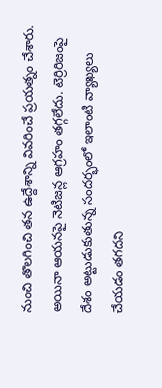నుంచి తొలగించి తన ఉద్దేశాన్ని వివరించే ప్రయత్నం చేశారు. అయినా ఆయనపై నెటిజన్ల ఆగ్రహం తగ్గలేదు. టెర్రిరిజంపై దేశం అట్టుడుకుతున్న సందర్భంలో ఇలాంటి వ్యాఖ్యలు చేయడం తగదని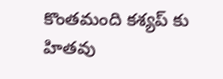కొంతమంది కశ్యప్ కు హితవు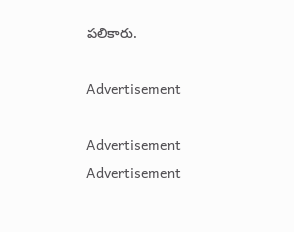పలికారు.

Advertisement

Advertisement
Advertisement